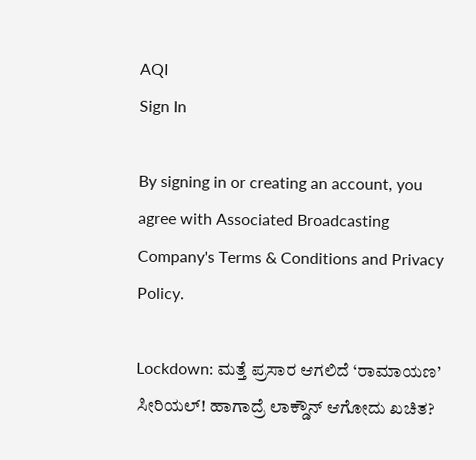AQI
Sign In

By signing in or creating an account, you agree with Associated Broadcasting Company's Terms & Conditions and Privacy Policy.

Lockdown: ಮತ್ತೆ ಪ್ರಸಾರ ಆಗಲಿದೆ ‘ರಾಮಾಯಣ’ ಸೀರಿಯಲ್! ಹಾಗಾದ್ರೆ ಲಾಕ್ಡೌನ್ ಆಗೋದು ಖಚಿತ?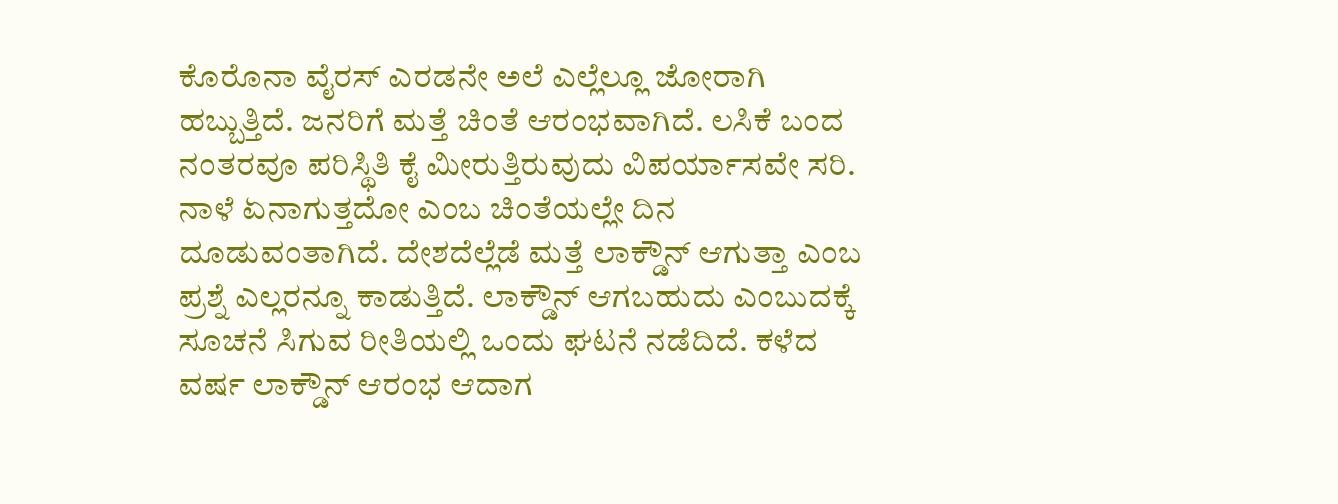ಕೊರೊನಾ ವೈರಸ್ ಎರಡನೇ ಅಲೆ ಎಲ್ಲೆಲ್ಲೂ ಜೋರಾಗಿ ಹಬ್ಬುತ್ತಿದೆ. ಜನರಿಗೆ ಮತ್ತೆ ಚಿಂತೆ ಆರಂಭವಾಗಿದೆ. ಲಸಿಕೆ ಬಂದ ನಂತರವೂ ಪರಿಸ್ಥಿತಿ ಕೈ ಮೀರುತ್ತಿರುವುದು ವಿಪರ್ಯಾಸವೇ ಸರಿ. ನಾಳೆ ಏನಾಗುತ್ತದೋ ಎಂಬ ಚಿಂತೆಯಲ್ಲೇ ದಿನ ದೂಡುವಂತಾಗಿದೆ. ದೇಶದೆಲ್ಲೆಡೆ ಮತ್ತೆ ಲಾಕ್ಡೌನ್ ಆಗುತ್ತಾ ಎಂಬ ಪ್ರಶ್ನೆ ಎಲ್ಲರನ್ನೂ ಕಾಡುತ್ತಿದೆ. ಲಾಕ್ಡೌನ್ ಆಗಬಹುದು ಎಂಬುದಕ್ಕೆ ಸೂಚನೆ ಸಿಗುವ ರೀತಿಯಲ್ಲಿ ಒಂದು ಘಟನೆ ನಡೆದಿದೆ. ಕಳೆದ ವರ್ಷ ಲಾಕ್ಡೌನ್ ಆರಂಭ ಆದಾಗ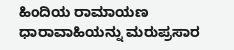ಹಿಂದಿಯ ರಾಮಾಯಣ ಧಾರಾವಾಹಿಯನ್ನು ಮರುಪ್ರಸಾರ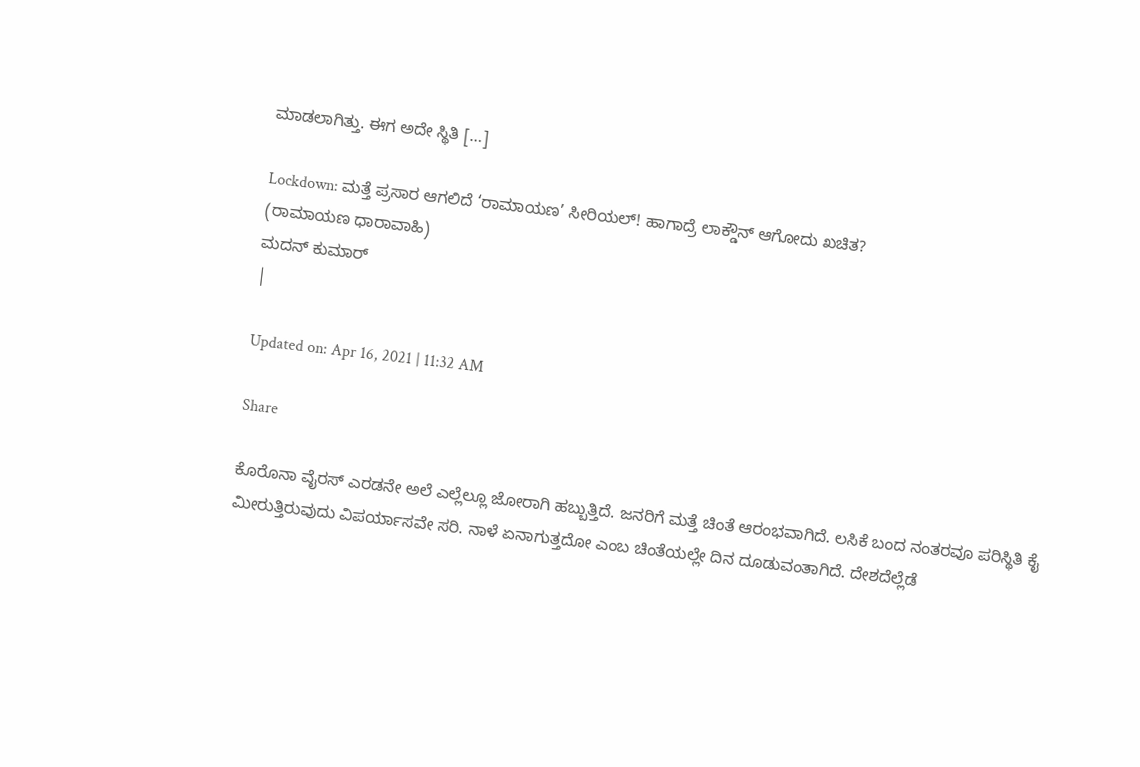ಮಾಡಲಾಗಿತ್ತು. ಈಗ ಅದೇ ಸ್ಥಿತಿ […]

Lockdown: ಮತ್ತೆ ಪ್ರಸಾರ ಆಗಲಿದೆ ‘ರಾಮಾಯಣ’ ಸೀರಿಯಲ್! ಹಾಗಾದ್ರೆ ಲಾಕ್ಡೌನ್ ಆಗೋದು ಖಚಿತ?
(ರಾಮಾಯಣ ಧಾರಾವಾಹಿ)
ಮದನ್ ಕುಮಾರ್
|

Updated on: Apr 16, 2021 | 11:32 AM

Share

ಕೊರೊನಾ ವೈರಸ್ ಎರಡನೇ ಅಲೆ ಎಲ್ಲೆಲ್ಲೂ ಜೋರಾಗಿ ಹಬ್ಬುತ್ತಿದೆ. ಜನರಿಗೆ ಮತ್ತೆ ಚಿಂತೆ ಆರಂಭವಾಗಿದೆ. ಲಸಿಕೆ ಬಂದ ನಂತರವೂ ಪರಿಸ್ಥಿತಿ ಕೈ ಮೀರುತ್ತಿರುವುದು ವಿಪರ್ಯಾಸವೇ ಸರಿ. ನಾಳೆ ಏನಾಗುತ್ತದೋ ಎಂಬ ಚಿಂತೆಯಲ್ಲೇ ದಿನ ದೂಡುವಂತಾಗಿದೆ. ದೇಶದೆಲ್ಲೆಡೆ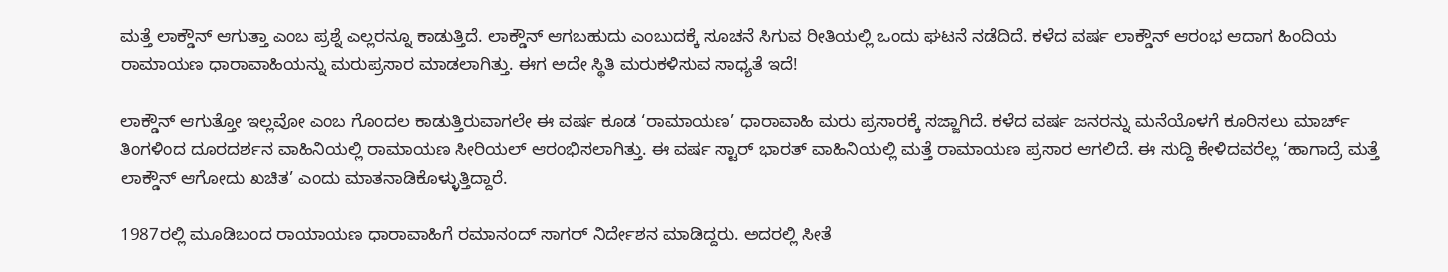ಮತ್ತೆ ಲಾಕ್ಡೌನ್ ಆಗುತ್ತಾ ಎಂಬ ಪ್ರಶ್ನೆ ಎಲ್ಲರನ್ನೂ ಕಾಡುತ್ತಿದೆ. ಲಾಕ್ಡೌನ್ ಆಗಬಹುದು ಎಂಬುದಕ್ಕೆ ಸೂಚನೆ ಸಿಗುವ ರೀತಿಯಲ್ಲಿ ಒಂದು ಘಟನೆ ನಡೆದಿದೆ. ಕಳೆದ ವರ್ಷ ಲಾಕ್ಡೌನ್ ಆರಂಭ ಆದಾಗ ಹಿಂದಿಯ ರಾಮಾಯಣ ಧಾರಾವಾಹಿಯನ್ನು ಮರುಪ್ರಸಾರ ಮಾಡಲಾಗಿತ್ತು. ಈಗ ಅದೇ ಸ್ಥಿತಿ ಮರುಕಳಿಸುವ ಸಾಧ್ಯತೆ ಇದೆ!

ಲಾಕ್ಡೌನ್ ಆಗುತ್ತೋ ಇಲ್ಲವೋ ಎಂಬ ಗೊಂದಲ ಕಾಡುತ್ತಿರುವಾಗಲೇ ಈ ವರ್ಷ ಕೂಡ ‘ರಾಮಾಯಣ’ ಧಾರಾವಾಹಿ ಮರು ಪ್ರಸಾರಕ್ಕೆ ಸಜ್ಜಾಗಿದೆ. ಕಳೆದ ವರ್ಷ ಜನರನ್ನು ಮನೆಯೊಳಗೆ ಕೂರಿಸಲು ಮಾರ್ಚ್ ತಿಂಗಳಿಂದ ದೂರದರ್ಶನ ವಾಹಿನಿಯಲ್ಲಿ ರಾಮಾಯಣ ಸೀರಿಯಲ್ ಆರಂಭಿಸಲಾಗಿತ್ತು. ಈ ವರ್ಷ ಸ್ಟಾರ್ ಭಾರತ್ ವಾಹಿನಿಯಲ್ಲಿ ಮತ್ತೆ ರಾಮಾಯಣ ಪ್ರಸಾರ ಆಗಲಿದೆ. ಈ ಸುದ್ದಿ ಕೇಳಿದವರೆಲ್ಲ ‘ಹಾಗಾದ್ರೆ ಮತ್ತೆ ಲಾಕ್ಡೌನ್ ಆಗೋದು ಖಚಿತ’ ಎಂದು ಮಾತನಾಡಿಕೊಳ್ಳುತ್ತಿದ್ದಾರೆ.

1987ರಲ್ಲಿ ಮೂಡಿಬಂದ ರಾಯಾಯಣ ಧಾರಾವಾಹಿಗೆ ರಮಾನಂದ್ ಸಾಗರ್ ನಿರ್ದೇಶನ ಮಾಡಿದ್ದರು. ಅದರಲ್ಲಿ ಸೀತೆ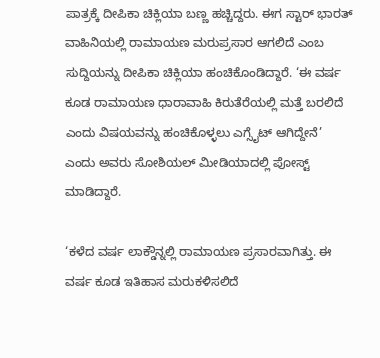ಪಾತ್ರಕ್ಕೆ ದೀಪಿಕಾ ಚಿಕ್ಲಿಯಾ ಬಣ್ಣ ಹಚ್ಚಿದ್ದರು. ಈಗ ಸ್ಟಾರ್ ಭಾರತ್ ವಾಹಿನಿಯಲ್ಲಿ ರಾಮಾಯಣ ಮರುಪ್ರಸಾರ ಆಗಲಿದೆ ಎಂಬ ಸುದ್ದಿಯನ್ನು ದೀಪಿಕಾ ಚಿಕ್ಲಿಯಾ ಹಂಚಿಕೊಂಡಿದ್ದಾರೆ. ‘ಈ ವರ್ಷ ಕೂಡ ರಾಮಾಯಣ ಧಾರಾವಾಹಿ ಕಿರುತೆರೆಯಲ್ಲಿ ಮತ್ತೆ ಬರಲಿದೆ ಎಂದು ವಿಷಯವನ್ನು ಹಂಚಿಕೊಳ್ಳಲು ಎಗ್ಸೈಟ್ ಆಗಿದ್ದೇನೆ’ ಎಂದು ಅವರು ಸೋಶಿಯಲ್ ಮೀಡಿಯಾದಲ್ಲಿ ಪೋಸ್ಟ್ ಮಾಡಿದ್ದಾರೆ.

‘ಕಳೆದ ವರ್ಷ ಲಾಕ್ಡೌನ್ನಲ್ಲಿ ರಾಮಾಯಣ ಪ್ರಸಾರವಾಗಿತ್ತು. ಈ ವರ್ಷ ಕೂಡ ಇತಿಹಾಸ ಮರುಕಳಿಸಲಿದೆ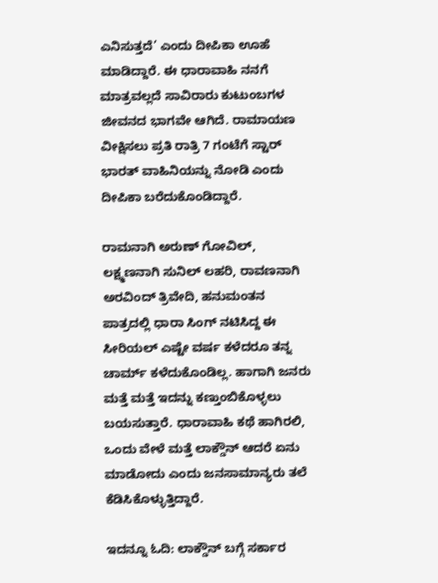ಎನಿಸುತ್ತದೆ’ ಎಂದು ದೀಪಿಕಾ ಊಹೆ ಮಾಡಿದ್ದಾರೆ. ಈ ಧಾರಾವಾಹಿ ನನಗೆ ಮಾತ್ರವಲ್ಲದೆ ಸಾವಿರಾರು ಕುಟುಂಬಗಳ ಜೀವನದ ಭಾಗವೇ ಆಗಿದೆ. ರಾಮಾಯಣ ವೀಕ್ಷಿಸಲು ಪ್ರತಿ ರಾತ್ರಿ 7 ಗಂಟೆಗೆ ಸ್ಟಾರ್ ಭಾರತ್ ವಾಹಿನಿಯನ್ನು ನೋಡಿ ಎಂದು ದೀಪಿಕಾ ಬರೆದುಕೊಂಡಿದ್ದಾರೆ.

ರಾಮನಾಗಿ ಅರುಣ್ ಗೋವಿಲ್, ಲಕ್ಷ್ಮಣನಾಗಿ ಸುನಿಲ್ ಲಹರಿ, ರಾವಣನಾಗಿ ಅರವಿಂದ್ ತ್ರಿವೇದಿ, ಹನುಮಂತನ ಪಾತ್ರದಲ್ಲಿ ಧಾರಾ ಸಿಂಗ್ ನಟಿಸಿದ್ದ ಈ ಸೀರಿಯಲ್ ಎಷ್ಟೇ ವರ್ಷ ಕಳೆದರೂ ತನ್ನ ಚಾರ್ಮ್ ಕಳೆದುಕೊಂಡಿಲ್ಲ. ಹಾಗಾಗಿ ಜನರು ಮತ್ತೆ ಮತ್ತೆ ಇದನ್ನು ಕಣ್ತುಂಬಿಕೊಳ್ಳಲು ಬಯಸುತ್ತಾರೆ. ಧಾರಾವಾಹಿ ಕಥೆ ಹಾಗಿರಲಿ, ಒಂದು ವೇಳೆ ಮತ್ತೆ ಲಾಕ್ಡೌನ್ ಆದರೆ ಏನು ಮಾಡೋದು ಎಂದು ಜನಸಾಮಾನ್ಯರು ತಲೆ ಕೆಡಿಸಿಕೊಳ್ಳುತ್ತಿದ್ದಾರೆ.

ಇದನ್ನೂ ಓದಿ: ಲಾಕ್ಡೌನ್ ಬಗ್ಗೆ ಸರ್ಕಾರ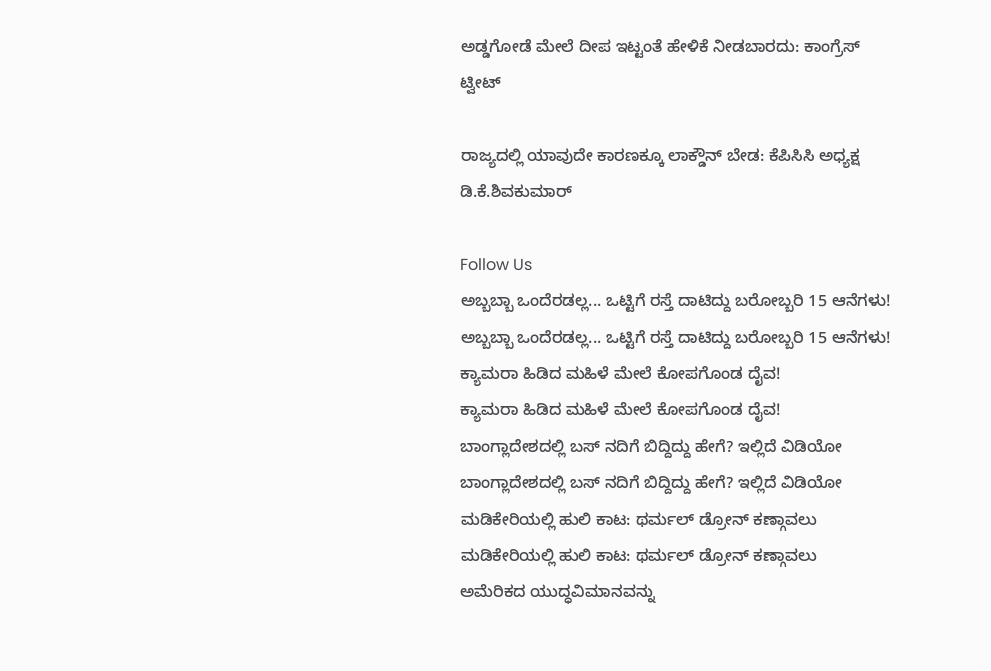ಅಡ್ಡಗೋಡೆ ಮೇಲೆ ದೀಪ ಇಟ್ಟಂತೆ ಹೇಳಿಕೆ ನೀಡಬಾರದು: ಕಾಂಗ್ರೆಸ್ ಟ್ವೀಟ್

ರಾಜ್ಯದಲ್ಲಿ ಯಾವುದೇ ಕಾರಣಕ್ಕೂ ಲಾಕ್ಡೌನ್ ಬೇಡ: ಕೆಪಿಸಿಸಿ ಅಧ್ಯಕ್ಷ ಡಿ.ಕೆ.ಶಿವಕುಮಾರ್

Follow Us
ಅಬ್ಬಬ್ಬಾ ಒಂದೆರಡಲ್ಲ... ಒಟ್ಟಿಗೆ ರಸ್ತೆ ದಾಟಿದ್ದು ಬರೋಬ್ಬರಿ 15 ಆನೆಗಳು!
ಅಬ್ಬಬ್ಬಾ ಒಂದೆರಡಲ್ಲ... ಒಟ್ಟಿಗೆ ರಸ್ತೆ ದಾಟಿದ್ದು ಬರೋಬ್ಬರಿ 15 ಆನೆಗಳು!
ಕ್ಯಾಮರಾ ಹಿಡಿದ ಮಹಿಳೆ ಮೇಲೆ ಕೋಪಗೊಂಡ ದೈವ!
ಕ್ಯಾಮರಾ ಹಿಡಿದ ಮಹಿಳೆ ಮೇಲೆ ಕೋಪಗೊಂಡ ದೈವ!
ಬಾಂಗ್ಲಾದೇಶದಲ್ಲಿ ಬಸ್ ನದಿಗೆ ಬಿದ್ದಿದ್ದು ಹೇಗೆ? ಇಲ್ಲಿದೆ ವಿಡಿಯೋ
ಬಾಂಗ್ಲಾದೇಶದಲ್ಲಿ ಬಸ್ ನದಿಗೆ ಬಿದ್ದಿದ್ದು ಹೇಗೆ? ಇಲ್ಲಿದೆ ವಿಡಿಯೋ
ಮಡಿಕೇರಿಯಲ್ಲಿ ಹುಲಿ ಕಾಟ: ಥರ್ಮಲ್ ಡ್ರೋನ್ ಕಣ್ಗಾವಲು
ಮಡಿಕೇರಿಯಲ್ಲಿ ಹುಲಿ ಕಾಟ: ಥರ್ಮಲ್ ಡ್ರೋನ್ ಕಣ್ಗಾವಲು
ಅಮೆರಿಕದ ಯುದ್ಧವಿಮಾನವನ್ನು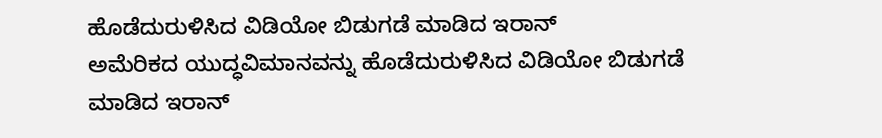ಹೊಡೆದುರುಳಿಸಿದ ವಿಡಿಯೋ ಬಿಡುಗಡೆ ಮಾಡಿದ ಇರಾನ್
ಅಮೆರಿಕದ ಯುದ್ಧವಿಮಾನವನ್ನು ಹೊಡೆದುರುಳಿಸಿದ ವಿಡಿಯೋ ಬಿಡುಗಡೆ ಮಾಡಿದ ಇರಾನ್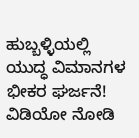ಹುಬ್ಬಳ್ಳಿಯಲ್ಲಿ ಯುದ್ಧ ವಿಮಾನಗಳ ಭೀಕರ ಘರ್ಜನೆ! ವಿಡಿಯೋ ನೋಡಿ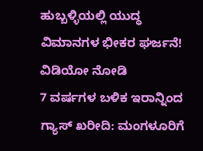ಹುಬ್ಬಳ್ಳಿಯಲ್ಲಿ ಯುದ್ಧ ವಿಮಾನಗಳ ಭೀಕರ ಘರ್ಜನೆ! ವಿಡಿಯೋ ನೋಡಿ
7 ವರ್ಷಗಳ ಬಳಿಕ ಇರಾನ್ನಿಂದ ಗ್ಯಾಸ್ ಖರೀದಿ: ಮಂಗಳೂರಿಗೆ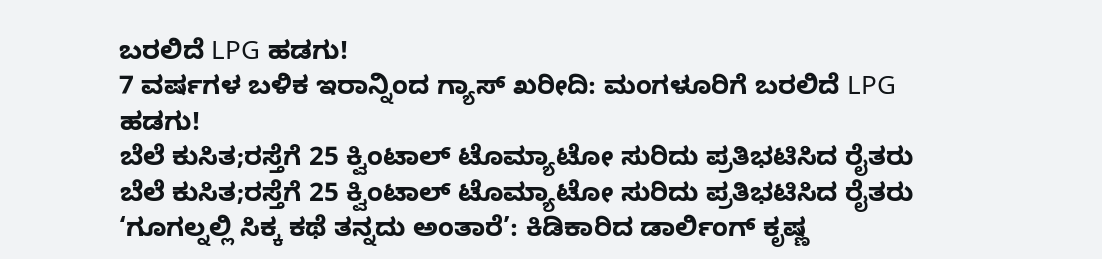ಬರಲಿದೆ LPG ಹಡಗು!
7 ವರ್ಷಗಳ ಬಳಿಕ ಇರಾನ್ನಿಂದ ಗ್ಯಾಸ್ ಖರೀದಿ: ಮಂಗಳೂರಿಗೆ ಬರಲಿದೆ LPG ಹಡಗು!
ಬೆಲೆ ಕುಸಿತ;ರಸ್ತೆಗೆ 25 ಕ್ವಿಂಟಾಲ್ ಟೊಮ್ಯಾಟೋ ಸುರಿದು ಪ್ರತಿಭಟಿಸಿದ ರೈತರು
ಬೆಲೆ ಕುಸಿತ;ರಸ್ತೆಗೆ 25 ಕ್ವಿಂಟಾಲ್ ಟೊಮ್ಯಾಟೋ ಸುರಿದು ಪ್ರತಿಭಟಿಸಿದ ರೈತರು
‘ಗೂಗಲ್ನಲ್ಲಿ ಸಿಕ್ಕ ಕಥೆ ತನ್ನದು ಅಂತಾರೆ’: ಕಿಡಿಕಾರಿದ ಡಾರ್ಲಿಂಗ್ ಕೃಷ್ಣ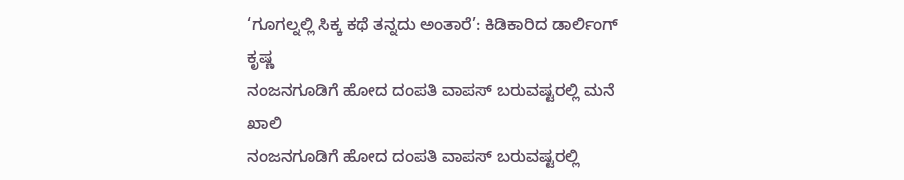‘ಗೂಗಲ್ನಲ್ಲಿ ಸಿಕ್ಕ ಕಥೆ ತನ್ನದು ಅಂತಾರೆ’: ಕಿಡಿಕಾರಿದ ಡಾರ್ಲಿಂಗ್ ಕೃಷ್ಣ
ನಂಜನಗೂಡಿಗೆ ಹೋದ ದಂಪತಿ ವಾಪಸ್ ಬರುವಷ್ಟರಲ್ಲಿ ಮನೆ ಖಾಲಿ
ನಂಜನಗೂಡಿಗೆ ಹೋದ ದಂಪತಿ ವಾಪಸ್ ಬರುವಷ್ಟರಲ್ಲಿ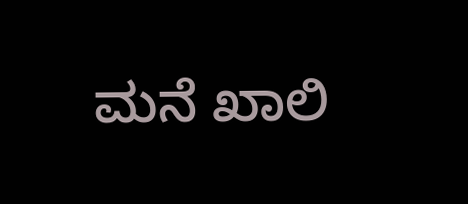ಮನೆ ಖಾಲಿ